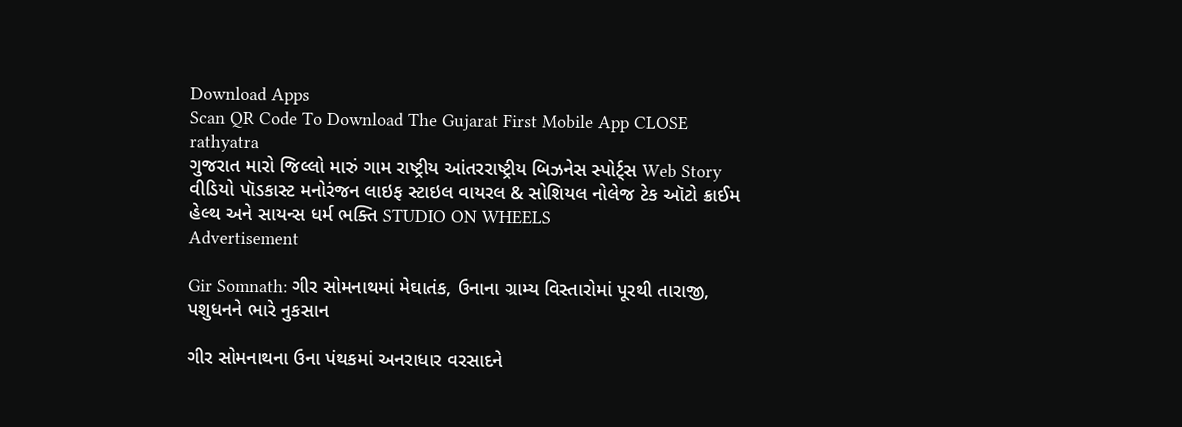Download Apps
Scan QR Code To Download The Gujarat First Mobile App CLOSE
rathyatra
ગુજરાત મારો જિલ્લો મારું ગામ રાષ્ટ્રીય આંતરરાષ્ટ્રીય બિઝનેસ સ્પોર્ટ્સ Web Story વીડિયો પૉડકાસ્ટ મનોરંજન લાઇફ સ્ટાઇલ વાયરલ & સોશિયલ નોલેજ ટેક ઑટો ક્રાઈમ હેલ્થ અને સાયન્સ ધર્મ ભક્તિ STUDIO ON WHEELS
Advertisement

Gir Somnath: ગીર સોમનાથમાં મેઘાતંક, ઉનાના ગ્રામ્ય વિસ્તારોમાં પૂરથી તારાજી, પશુધનને ભારે નુકસાન

ગીર સોમનાથના ઉના પંથકમાં અનરાધાર વરસાદને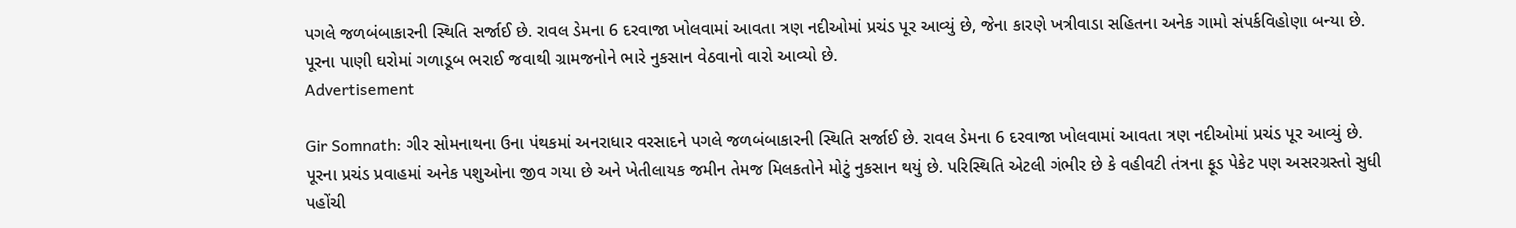પગલે જળબંબાકારની સ્થિતિ સર્જાઈ છે. રાવલ ડેમના 6 દરવાજા ખોલવામાં આવતા ત્રણ નદીઓમાં પ્રચંડ પૂર આવ્યું છે, જેના કારણે ખત્રીવાડા સહિતના અનેક ગામો સંપર્કવિહોણા બન્યા છે. પૂરના પાણી ઘરોમાં ગળાડૂબ ભરાઈ જવાથી ગ્રામજનોને ભારે નુકસાન વેઠવાનો વારો આવ્યો છે.
Advertisement

Gir Somnath: ગીર સોમનાથના ઉના પંથકમાં અનરાધાર વરસાદને પગલે જળબંબાકારની સ્થિતિ સર્જાઈ છે. રાવલ ડેમના 6 દરવાજા ખોલવામાં આવતા ત્રણ નદીઓમાં પ્રચંડ પૂર આવ્યું છે. પૂરના પ્રચંડ પ્રવાહમાં અનેક પશુઓના જીવ ગયા છે અને ખેતીલાયક જમીન તેમજ મિલકતોને મોટું નુકસાન થયું છે. પરિસ્થિતિ એટલી ગંભીર છે કે વહીવટી તંત્રના ફૂડ પેકેટ પણ અસરગ્રસ્તો સુધી પહોંચી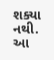શક્યા નથી. આ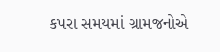કપરા સમયમાં ગ્રામજનોએ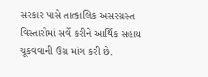સરકાર પાસે તાત્કાલિક અસરગ્રસ્ત વિસ્તારોમાં સર્વે કરીને આર્થિક સહાય ચૂકવવાની ઉગ્ર માંગ કરી છે.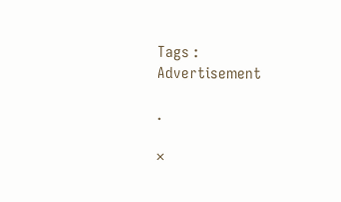Tags :
Advertisement

.

×